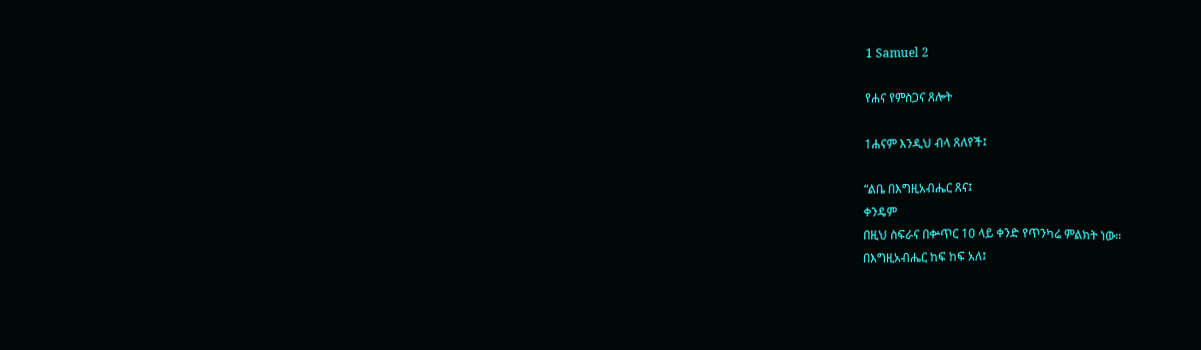1 Samuel 2

የሐና የምስጋና ጸሎት

1ሐናም እንዲህ ብላ ጸለየች፤

“ልቤ በእግዚአብሔር ጸና፤
ቀንዴም
በዚህ ስፍራና በቍጥር 10 ላይ ቀንድ የጥንካሬ ምልክት ነው።
በእግዚአብሔር ከፍ ከፍ አለ፤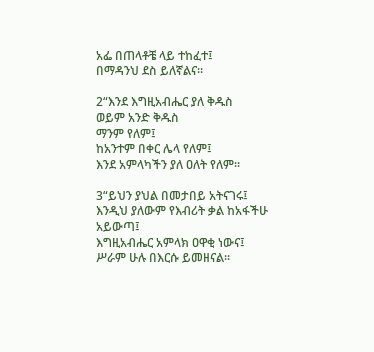አፌ በጠላቶቼ ላይ ተከፈተ፤
በማዳንህ ደስ ይለኛልና።

2“እንደ እግዚአብሔር ያለ ቅዱስ
ወይም አንድ ቅዱስ
ማንም የለም፤
ከአንተም በቀር ሌላ የለም፤
እንደ አምላካችን ያለ ዐለት የለም።

3“ይህን ያህል በመታበይ አትናገሩ፤
እንዲህ ያለውም የእብሪት ቃል ከአፋችሁ አይውጣ፤
እግዚአብሔር አምላክ ዐዋቂ ነውና፤
ሥራም ሁሉ በእርሱ ይመዘናል።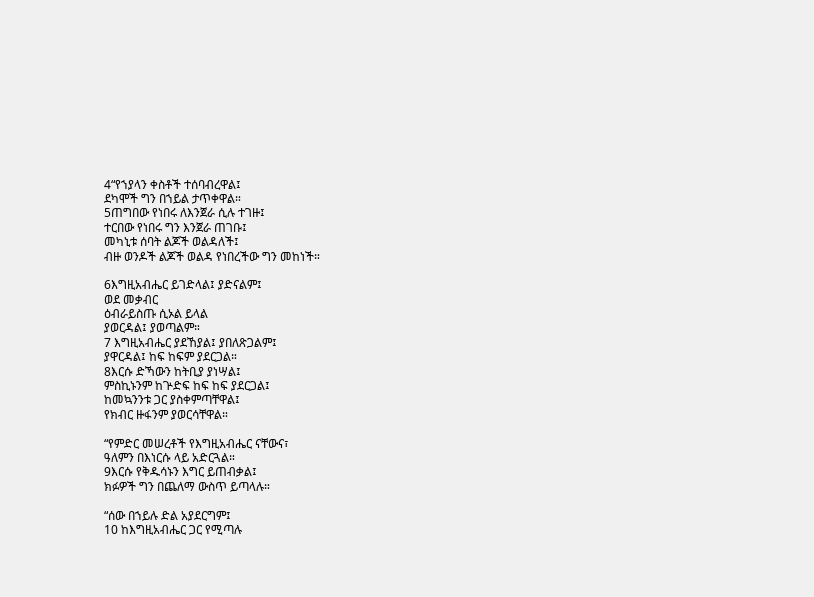4“የኀያላን ቀስቶች ተሰባብረዋል፤
ደካሞች ግን በኀይል ታጥቀዋል።
5ጠግበው የነበሩ ለእንጀራ ሲሉ ተገዙ፤
ተርበው የነበሩ ግን እንጀራ ጠገቡ፤
መካኒቱ ሰባት ልጆች ወልዳለች፤
ብዙ ወንዶች ልጆች ወልዳ የነበረችው ግን መከነች።

6እግዚአብሔር ይገድላል፤ ያድናልም፤
ወደ መቃብር
ዕብራይስጡ ሲኦል ይላል
ያወርዳል፤ ያወጣልም።
7 እግዚአብሔር ያደኸያል፤ ያበለጽጋልም፤
ያዋርዳል፤ ከፍ ከፍም ያደርጋል።
8እርሱ ድኻውን ከትቢያ ያነሣል፤
ምስኪኑንም ከጕድፍ ከፍ ከፍ ያደርጋል፤
ከመኳንንቱ ጋር ያስቀምጣቸዋል፤
የክብር ዙፋንም ያወርሳቸዋል።

“የምድር መሠረቶች የእግዚአብሔር ናቸውና፣
ዓለምን በእነርሱ ላይ አድርጓል።
9እርሱ የቅዱሳኑን እግር ይጠብቃል፤
ክፉዎች ግን በጨለማ ውስጥ ይጣላሉ።

“ሰው በኀይሉ ድል አያደርግም፤
10 ከእግዚአብሔር ጋር የሚጣሉ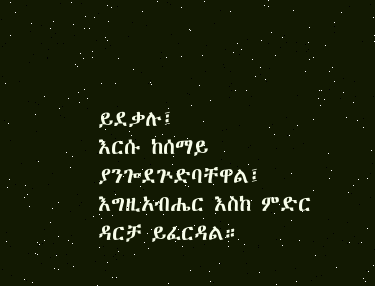ይደቃሉ፤
እርሱ ከሰማይ ያንጐደጕድባቸዋል፤
እግዚአብሔር እስከ ምድር ዳርቻ ይፈርዳል።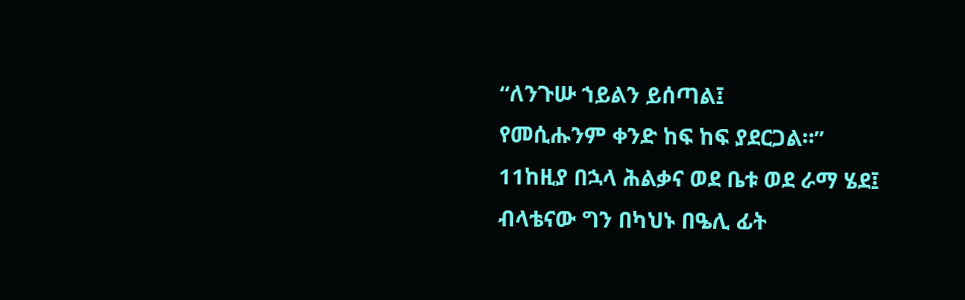“ለንጉሡ ኀይልን ይሰጣል፤
የመሲሑንም ቀንድ ከፍ ከፍ ያደርጋል።”
11ከዚያ በኋላ ሕልቃና ወደ ቤቱ ወደ ራማ ሄደ፤ ብላቴናው ግን በካህኑ በዔሊ ፊት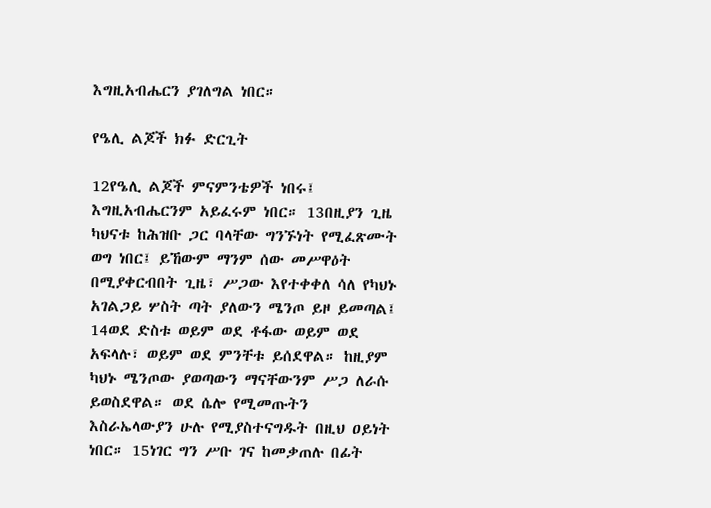እግዚአብሔርን ያገለግል ነበር።

የዔሊ ልጆች ክፉ ድርጊት

12የዔሊ ልጆች ምናምንቴዎች ነበሩ፤ እግዚአብሔርንም አይፈሩም ነበር። 13በዚያን ጊዜ ካህናቱ ከሕዝቡ ጋር ባላቸው ግንኙነት የሚፈጽሙት ወግ ነበር፤ ይኸውም ማንም ሰው መሥዋዕት በሚያቀርብበት ጊዜ፣ ሥጋው እየተቀቀለ ሳለ የካህኑ አገልጋይ ሦስት ጣት ያለውን ሜንጦ ይዞ ይመጣል፤ 14ወደ ድስቱ ወይም ወደ ቶፋው ወይም ወደ አፍላሉ፣ ወይም ወደ ምንቸቱ ይሰደዋል። ከዚያም ካህኑ ሜንጦው ያወጣውን ማናቸውንም ሥጋ ለራሱ ይወስደዋል። ወደ ሴሎ የሚመጡትን እስራኤላውያን ሁሉ የሚያስተናግዱት በዚህ ዐይነት ነበር። 15ነገር ግን ሥቡ ገና ከመቃጠሉ በፊት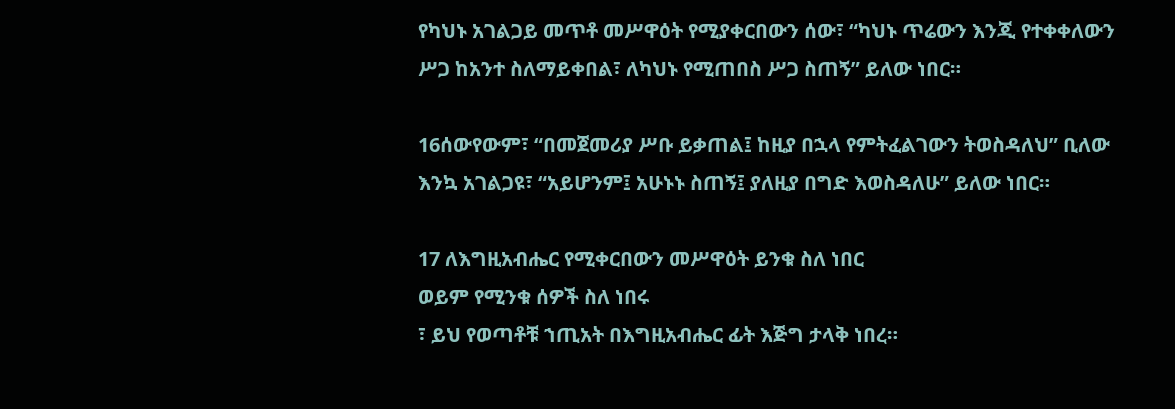የካህኑ አገልጋይ መጥቶ መሥዋዕት የሚያቀርበውን ሰው፣ “ካህኑ ጥሬውን እንጂ የተቀቀለውን ሥጋ ከአንተ ስለማይቀበል፣ ለካህኑ የሚጠበስ ሥጋ ስጠኝ” ይለው ነበር።

16ሰውየውም፣ “በመጀመሪያ ሥቡ ይቃጠል፤ ከዚያ በኋላ የምትፈልገውን ትወስዳለህ” ቢለው እንኳ አገልጋዩ፣ “አይሆንም፤ አሁኑኑ ስጠኝ፤ ያለዚያ በግድ እወስዳለሁ” ይለው ነበር።

17 ለእግዚአብሔር የሚቀርበውን መሥዋዕት ይንቁ ስለ ነበር
ወይም የሚንቁ ሰዎች ስለ ነበሩ
፣ ይህ የወጣቶቹ ኀጢአት በእግዚአብሔር ፊት እጅግ ታላቅ ነበረ።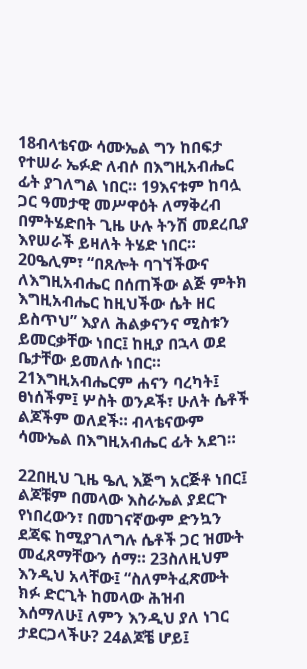18ብላቴናው ሳሙኤል ግን ከበፍታ የተሠራ ኤፉድ ለብሶ በእግዚአብሔር ፊት ያገለግል ነበር። 19እናቱም ከባሏ ጋር ዓመታዊ መሥዋዕት ለማቅረብ በምትሄድበት ጊዜ ሁሉ ትንሽ መደረቢያ እየሠራች ይዛለት ትሄድ ነበር። 20ዔሊም፣ “በጸሎት ባገኘችውና ለእግዚአብሔር በሰጠችው ልጅ ምትክ እግዚአብሔር ከዚህችው ሴት ዘር ይስጥህ” እያለ ሕልቃናንና ሚስቱን ይመርቃቸው ነበር፤ ከዚያ በኋላ ወደ ቤታቸው ይመለሱ ነበር። 21እግዚአብሔርም ሐናን ባረካት፤ ፀነሰችም፤ ሦስት ወንዶች፣ ሁለት ሴቶች ልጆችም ወለደች። ብላቴናውም ሳሙኤል በእግዚአብሔር ፊት አደገ።

22በዚህ ጊዜ ዔሊ እጅግ አርጅቶ ነበር፤ ልጆቹም በመላው እስራኤል ያደርጉ የነበረውን፣ በመገናኛውም ድንኳን ደጃፍ ከሚያገለግሉ ሴቶች ጋር ዝሙት መፈጸማቸውን ሰማ። 23ስለዚህም እንዲህ አላቸው፤ “ስለምትፈጽሙት ክፉ ድርጊት ከመላው ሕዝብ እሰማለሁ፤ ለምን እንዲህ ያለ ነገር ታደርጋላችሁ? 24ልጆቼ ሆይ፤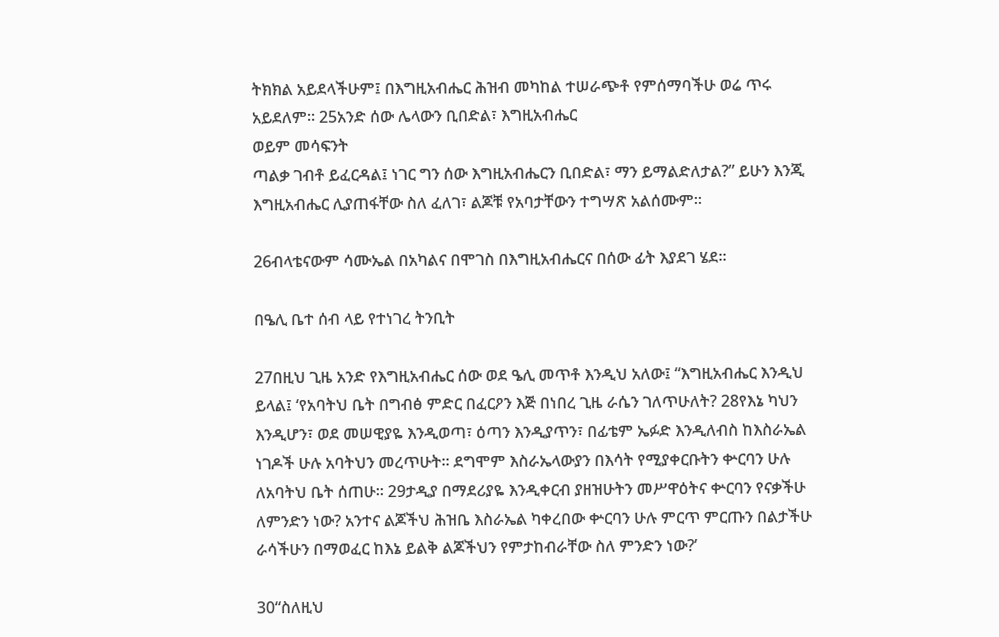ትክክል አይደላችሁም፤ በእግዚአብሔር ሕዝብ መካከል ተሠራጭቶ የምሰማባችሁ ወሬ ጥሩ አይደለም። 25አንድ ሰው ሌላውን ቢበድል፣ እግዚአብሔር
ወይም መሳፍንት
ጣልቃ ገብቶ ይፈርዳል፤ ነገር ግን ሰው እግዚአብሔርን ቢበድል፣ ማን ይማልድለታል?” ይሁን እንጂ እግዚአብሔር ሊያጠፋቸው ስለ ፈለገ፣ ልጆቹ የአባታቸውን ተግሣጽ አልሰሙም።

26ብላቴናውም ሳሙኤል በአካልና በሞገስ በእግዚአብሔርና በሰው ፊት እያደገ ሄደ።

በዔሊ ቤተ ሰብ ላይ የተነገረ ትንቢት

27በዚህ ጊዜ አንድ የእግዚአብሔር ሰው ወደ ዔሊ መጥቶ እንዲህ አለው፤ “እግዚአብሔር እንዲህ ይላል፤ ‘የአባትህ ቤት በግብፅ ምድር በፈርዖን እጅ በነበረ ጊዜ ራሴን ገለጥሁለት? 28የእኔ ካህን እንዲሆን፣ ወደ መሠዊያዬ እንዲወጣ፣ ዕጣን እንዲያጥን፣ በፊቴም ኤፉድ እንዲለብስ ከእስራኤል ነገዶች ሁሉ አባትህን መረጥሁት። ደግሞም እስራኤላውያን በእሳት የሚያቀርቡትን ቍርባን ሁሉ ለአባትህ ቤት ሰጠሁ። 29ታዲያ በማደሪያዬ እንዲቀርብ ያዘዝሁትን መሥዋዕትና ቍርባን የናቃችሁ ለምንድን ነው? አንተና ልጆችህ ሕዝቤ እስራኤል ካቀረበው ቍርባን ሁሉ ምርጥ ምርጡን በልታችሁ ራሳችሁን በማወፈር ከእኔ ይልቅ ልጆችህን የምታከብራቸው ስለ ምንድን ነው?’

30“ስለዚህ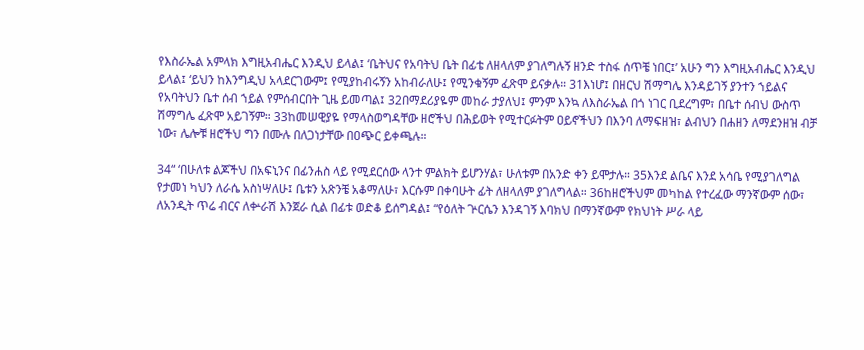የእስራኤል አምላክ እግዚአብሔር እንዲህ ይላል፤ ‘ቤትህና የአባትህ ቤት በፊቴ ለዘላለም ያገለግሉኝ ዘንድ ተስፋ ሰጥቼ ነበር፤’ አሁን ግን እግዚአብሔር እንዲህ ይላል፤ ‘ይህን ከእንግዲህ አላደርገውም፤ የሚያከብሩኝን አከብራለሁ፤ የሚንቁኝም ፈጽሞ ይናቃሉ። 31እነሆ፤ በዘርህ ሽማግሌ እንዳይገኝ ያንተን ኀይልና የአባትህን ቤተ ሰብ ኀይል የምሰብርበት ጊዜ ይመጣል፤ 32በማደሪያዬም መከራ ታያለህ፤ ምንም እንኳ ለእስራኤል በጎ ነገር ቢደረግም፣ በቤተ ሰብህ ውስጥ ሽማግሌ ፈጽሞ አይገኝም። 33ከመሠዊያዬ የማላስወግዳቸው ዘሮችህ በሕይወት የሚተርፉትም ዐይኖችህን በእንባ ለማፍዘዝ፣ ልብህን በሐዘን ለማደንዘዝ ብቻ ነው፣ ሌሎቹ ዘሮችህ ግን በሙሉ በለጋነታቸው በዐጭር ይቀጫሉ።

34“ ‘በሁለቱ ልጆችህ በአፍኒንና በፊንሐስ ላይ የሚደርሰው ላንተ ምልክት ይሆንሃል፣ ሁለቱም በአንድ ቀን ይሞታሉ። 35እንደ ልቤና እንደ አሳቤ የሚያገለግል የታመነ ካህን ለራሴ አስነሣለሁ፤ ቤቱን አጽንቼ አቆማለሁ፣ እርሱም በቀባሁት ፊት ለዘላለም ያገለግላል። 36ከዘሮችህም መካከል የተረፈው ማንኛውም ሰው፣ ለአንዲት ጥሬ ብርና ለቍራሽ እንጀራ ሲል በፊቱ ወድቆ ይሰግዳል፤ “የዕለት ጕርሴን እንዳገኝ እባክህ በማንኛውም የክህነት ሥራ ላይ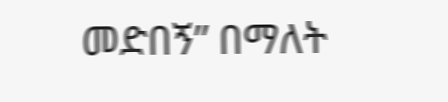መድበኝ” በማለት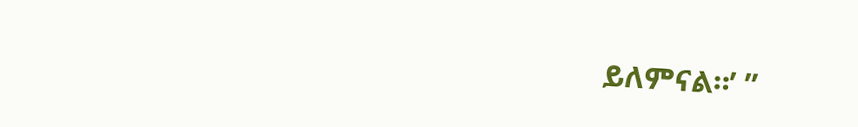ይለምናል።’ ”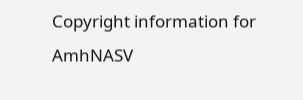Copyright information for AmhNASV